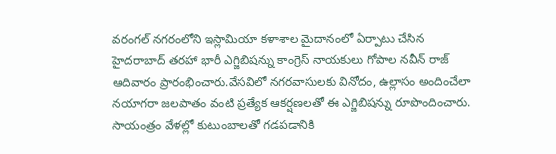వరంగల్ నగరంలోని ఇస్లామియా కళాశాల మైదానంలో ఏర్పాటు చేసిన హైదరాబాద్ తరహా భారీ ఎగ్జిబిషన్ను కాంగ్రెస్ నాయకులు గోపాల నవీన్ రాజ్ ఆదివారం ప్రారంభించారు.వేసవిలో నగరవాసులకు వినోదం, ఉల్లాసం అందించేలా నయాగరా జలపాతం వంటి ప్రత్యేక ఆకర్షణలతో ఈ ఎగ్జిబిషన్ను రూపొందించారు. సాయంత్రం వేళల్లో కుటుంబాలతో గడపడానికి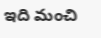ఇది మంచి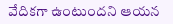వేదికగా ఉంటుందని ఆయన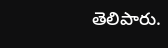తెలిపారు.